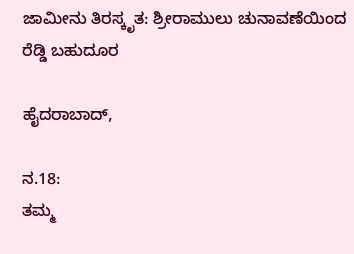ಜಾಮೀನು ತಿರಸ್ಕೃತ: ಶ್ರೀರಾಮುಲು ಚುನಾವಣೆಯಿಂದ ರೆಡ್ಡಿ ಬಹುದೂರ

ಹೈದರಾಬಾದ್,

ನ.18:
ತಮ್ಮ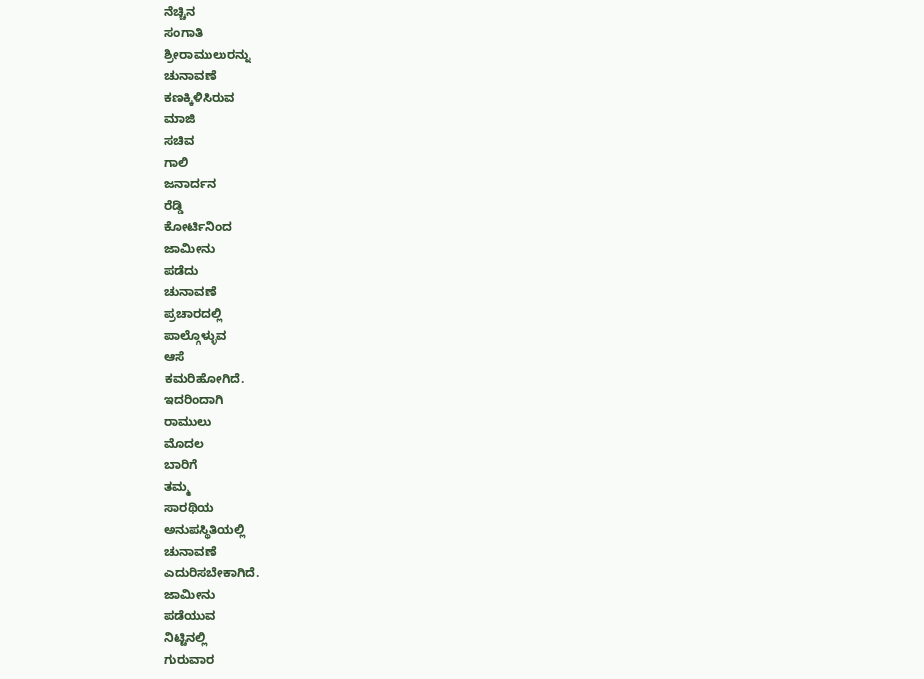ನೆಚ್ಚಿನ
ಸಂಗಾತಿ
ಶ್ರೀರಾಮುಲುರನ್ನು
ಚುನಾವಣೆ
ಕಣಕ್ಕಿಳಿಸಿರುವ
ಮಾಜಿ
ಸಚಿವ
ಗಾಲಿ
ಜನಾರ್ದನ
ರೆಡ್ಡಿ
ಕೋರ್ಟಿನಿಂದ
ಜಾಮೀನು
ಪಡೆದು
ಚುನಾವಣೆ
ಪ್ರಚಾರದಲ್ಲಿ
ಪಾಲ್ಗೊಳ್ಳುವ
ಆಸೆ
ಕಮರಿಹೋಗಿದೆ.
ಇದರಿಂದಾಗಿ
ರಾಮುಲು
ಮೊದಲ
ಬಾರಿಗೆ
ತಮ್ಮ
ಸಾರಥಿಯ
ಅನುಪಸ್ಥಿತಿಯಲ್ಲಿ
ಚುನಾವಣೆ
ಎದುರಿಸಬೇಕಾಗಿದೆ.
ಜಾಮೀನು
ಪಡೆಯುವ
ನಿಟ್ಟಿನಲ್ಲಿ
ಗುರುವಾರ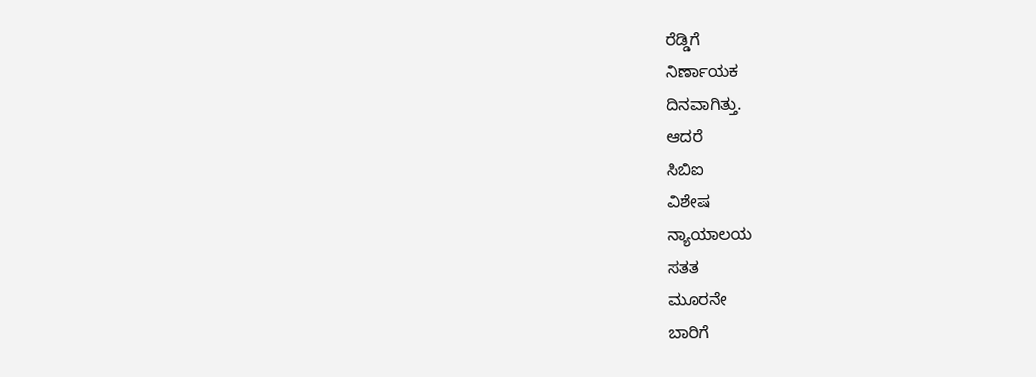ರೆಡ್ಡಿಗೆ
ನಿರ್ಣಾಯಕ
ದಿನವಾಗಿತ್ತು.
ಆದರೆ
ಸಿಬಿಐ
ವಿಶೇಷ
ನ್ಯಾಯಾಲಯ
ಸತತ
ಮೂರನೇ
ಬಾರಿಗೆ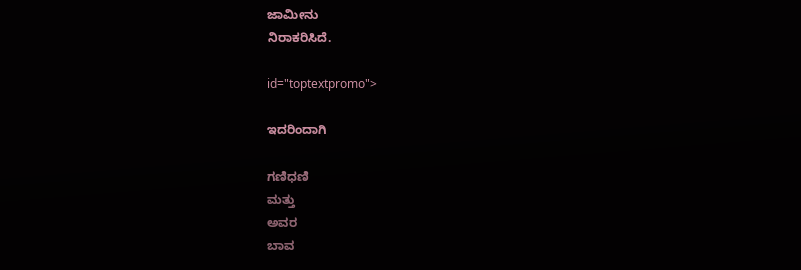ಜಾಮೀನು
ನಿರಾಕರಿಸಿದೆ.

id="toptextpromo">

ಇದರಿಂದಾಗಿ

ಗಣಿಧಣಿ
ಮತ್ತು
ಅವರ
ಬಾವ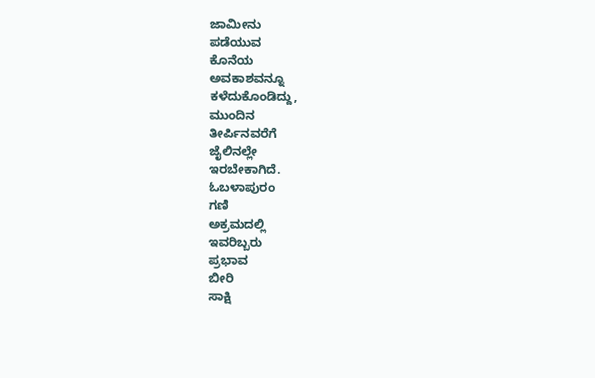ಜಾಮೀನು
ಪಡೆಯುವ
ಕೊನೆಯ
ಅವಕಾಶವನ್ನೂ
ಕಳೆದುಕೊಂಡಿದ್ದು,
ಮುಂದಿನ
ತೀರ್ಪಿನವರೆಗೆ
ಜೈಲಿನಲ್ಲೇ
ಇರಬೇಕಾಗಿದೆ.
ಓಬಳಾಪುರಂ
ಗಣಿ
ಅಕ್ರಮದಲ್ಲಿ
ಇವರಿಬ್ಬರು
ಪ್ರಭಾವ
ಬೀರಿ
ಸಾಕ್ಷಿ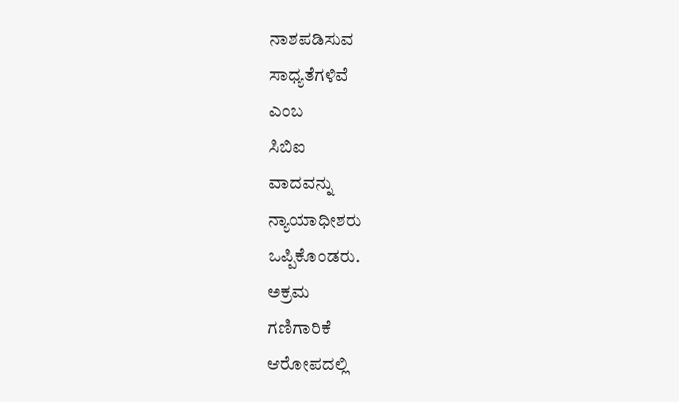ನಾಶಪಡಿಸುವ
ಸಾಧ್ಯತೆಗಳಿವೆ
ಎಂಬ
ಸಿಬಿಐ
ವಾದವನ್ನು
ನ್ಯಾಯಾಧೀಶರು
ಒಪ್ಪಿಕೊಂಡರು.
ಅಕ್ರಮ
ಗಣಿಗಾರಿಕೆ
ಆರೋಪದಲ್ಲಿ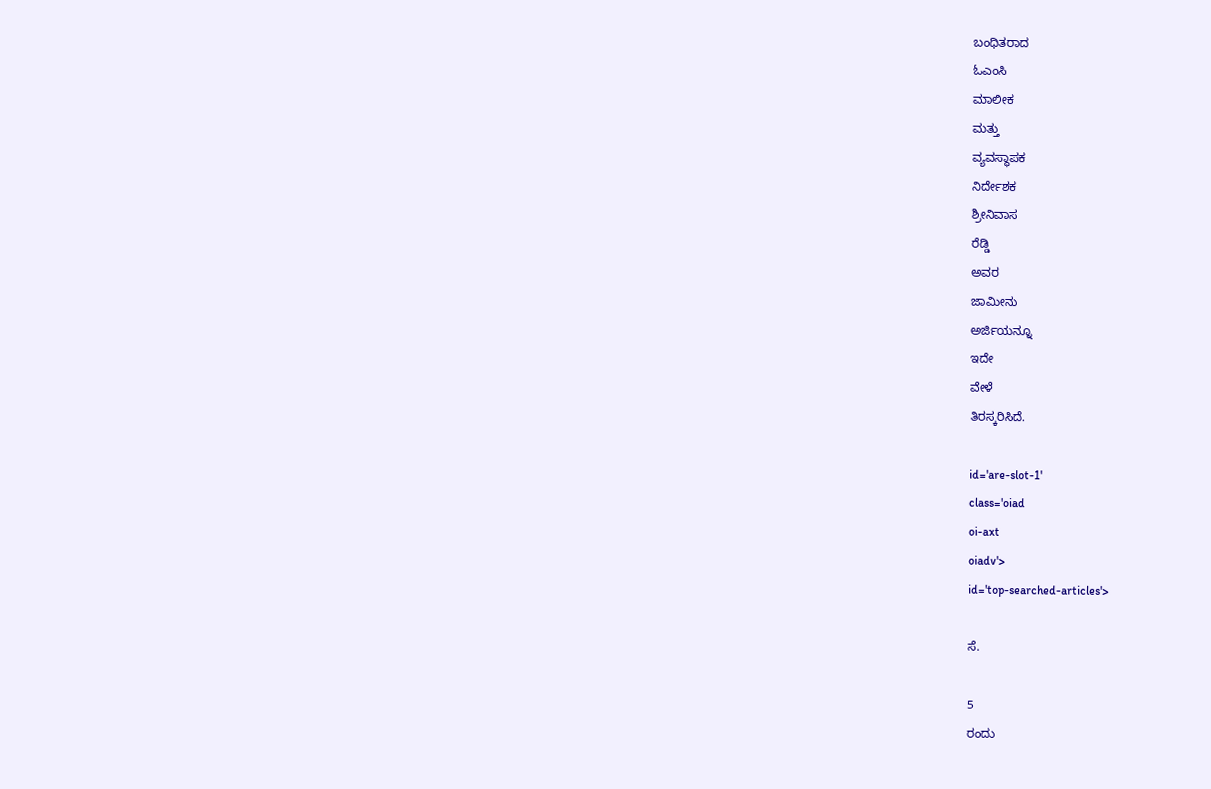ಬಂಧಿತರಾದ
ಓಎಂಸಿ
ಮಾಲೀಕ
ಮತ್ತು
ವ್ಯವಸ್ಥಾಪಕ
ನಿರ್ದೇಶಕ
ಶ್ರೀನಿವಾಸ
ರೆಡ್ಡಿ
ಅವರ
ಜಾಮೀನು
ಅರ್ಜಿಯನ್ನೂ
ಇದೇ
ವೇಳೆ
ತಿರಸ್ಕರಿಸಿದೆ.

id='are-slot-1'
class='oiad
oi-axt
oiadv'>
id='top-searched-articles'>

ಸೆ.

5
ರಂದು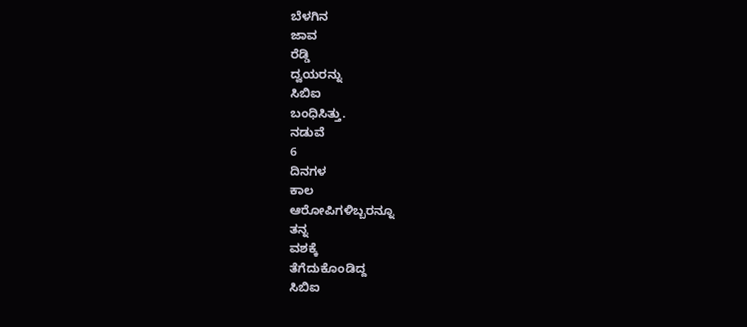ಬೆಳಗಿನ
ಜಾವ
ರೆಡ್ಡಿ
ದ್ವಯರನ್ನು
ಸಿಬಿಐ
ಬಂಧಿಸಿತ್ತು.
ನಡುವೆ
6
ದಿನಗಳ
ಕಾಲ
ಆರೋಪಿಗಳಿಬ್ಬರನ್ನೂ
ತನ್ನ
ವಶಕ್ಕೆ
ತೆಗೆದುಕೊಂಡಿದ್ದ
ಸಿಬಿಐ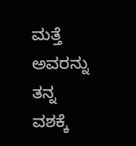ಮತ್ತೆ
ಅವರನ್ನು
ತನ್ನ
ವಶಕ್ಕೆ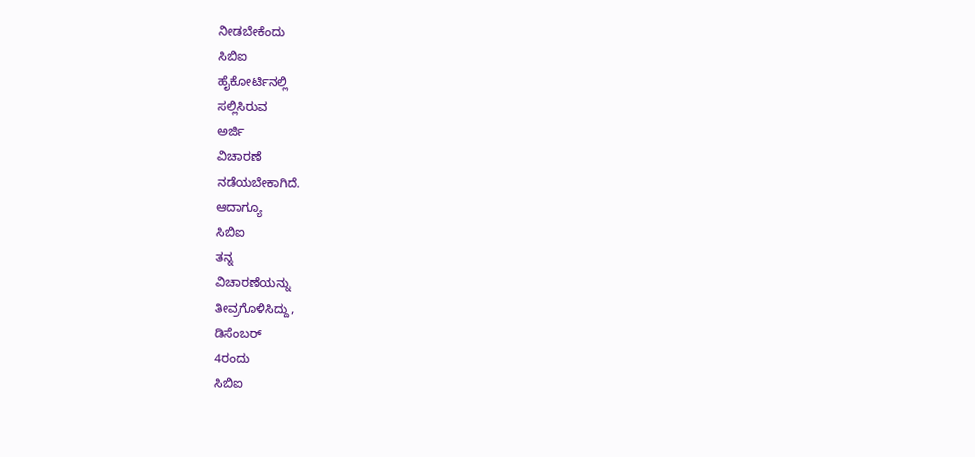ನೀಡಬೇಕೆಂದು
ಸಿಬಿಐ
ಹೈಕೋರ್ಟಿನಲ್ಲಿ
ಸಲ್ಲಿಸಿರುವ
ಅರ್ಜಿ
ವಿಚಾರಣೆ
ನಡೆಯಬೇಕಾಗಿದೆ.
ಆದಾಗ್ಯೂ
ಸಿಬಿಐ
ತನ್ನ
ವಿಚಾರಣೆಯನ್ನು
ತೀವ್ರಗೊಳಿಸಿದ್ದು,
ಡಿಸೆಂಬರ್
4ರಂದು
ಸಿಬಿಐ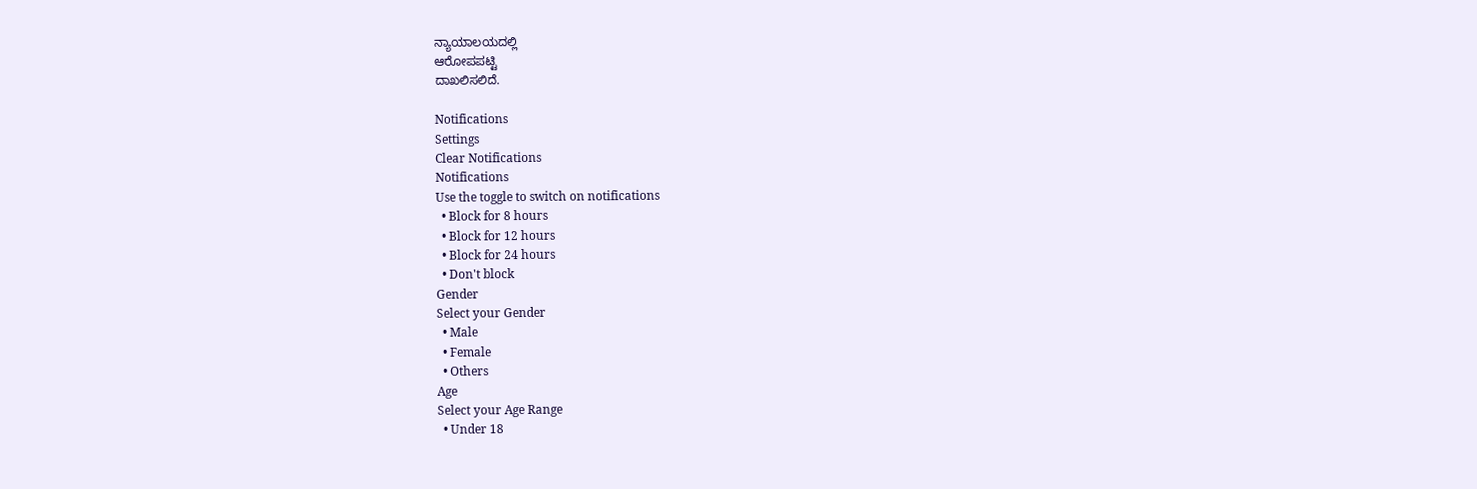ನ್ಯಾಯಾಲಯದಲ್ಲಿ
ಆರೋಪಪಟ್ಟಿ
ದಾಖಲಿಸಲಿದೆ.

Notifications
Settings
Clear Notifications
Notifications
Use the toggle to switch on notifications
  • Block for 8 hours
  • Block for 12 hours
  • Block for 24 hours
  • Don't block
Gender
Select your Gender
  • Male
  • Female
  • Others
Age
Select your Age Range
  • Under 18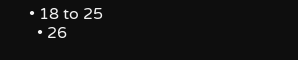• 18 to 25
  • 26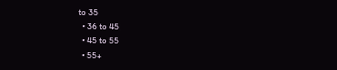to 35
  • 36 to 45
  • 45 to 55
  • 55+